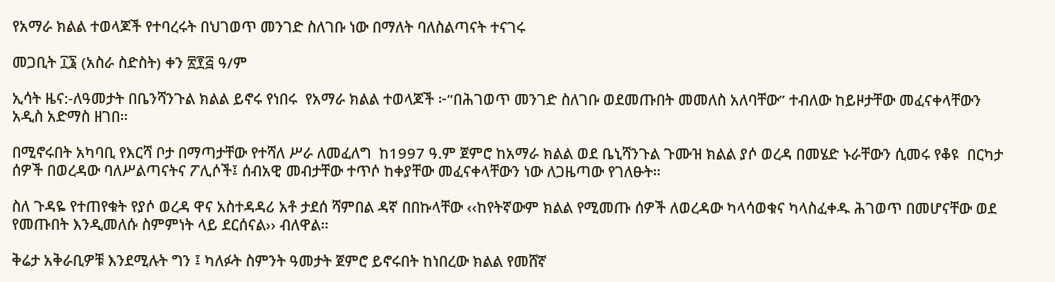የአማራ ክልል ተወላጆች የተባረሩት በህገወጥ መንገድ ስለገቡ ነው በማለት ባለስልጣናት ተናገሩ

መጋቢት ፲፮ (አስራ ስድስት) ቀን ፳፻፭ ዓ/ም

ኢሳት ዜና:-ለዓመታት በቤንሻንጉል ክልል ይኖሩ የነበሩ  የአማራ ክልል ተወላጆች ፦“በሕገወጥ መንገድ ስለገቡ ወደመጡበት መመለስ አለባቸው” ተብለው ከይዞታቸው መፈናቀላቸውን አዲስ አድማስ ዘገበ።

በሚኖሩበት አካባቢ የእርሻ ቦታ በማጣታቸው የተሻለ ሥራ ለመፈለግ  ከ1997 ዓ.ም ጀምሮ ከአማራ ክልል ወደ ቤኒሻንጉል ጉሙዝ ክልል ያሶ ወረዳ በመሄድ ኑራቸውን ሲመሩ የቆዩ  በርካታ ሰዎች በወረዳው ባለሥልጣናትና ፖሊሶች፤ ሰብአዊ መብታቸው ተጥሶ ከቀያቸው መፈናቀላቸውን ነው ለጋዜጣው የገለፁት።

ስለ ጉዳዬ የተጠየቁት የያሶ ወረዳ ዋና አስተዳዳሪ አቶ ታደሰ ሻምበል ዳኛ በበኩላቸው ‹‹ከየትኛውም ክልል የሚመጡ ሰዎች ለወረዳው ካላሳወቁና ካላስፈቀዱ ሕገወጥ በመሆናቸው ወደ የመጡበት እንዲመለሱ ስምምነት ላይ ደርሰናል›› ብለዋል።

ቅሬታ አቅራቢዎቹ እንደሚሉት ግን ፤ ካለፉት ስምንት ዓመታት ጀምሮ ይኖሩበት ከነበረው ክልል የመሸኛ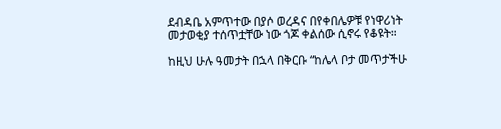ደብዳቤ አምጥተው በያሶ ወረዳና በየቀበሌዎቹ የነዋሪነት መታወቂያ ተሰጥቷቸው ነው ጎጆ ቀልሰው ሲኖሩ የቆዩት።

ከዚህ ሁሉ ዓመታት በኋላ በቅርቡ “ከሌላ ቦታ መጥታችሁ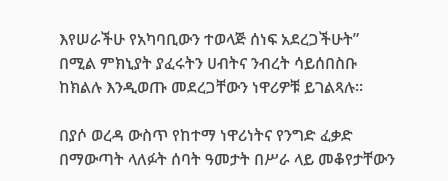እየሠራችሁ የአካባቢውን ተወላጅ ሰነፍ አደረጋችሁት” በሚል ምክኒያት ያፈሩትን ሀብትና ንብረት ሳይሰበስቡ ከክልሉ እንዲወጡ መደረጋቸውን ነዋሪዎቹ ይገልጻሉ፡፡

በያሶ ወረዳ ውስጥ የከተማ ነዋሪነትና የንግድ ፈቃድ በማውጣት ላለፉት ሰባት ዓመታት በሥራ ላይ መቆየታቸውን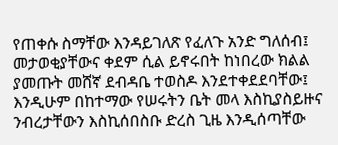የጠቀሱ ስማቸው እንዳይገለጽ የፈለጉ አንድ ግለሰብ፤ መታወቂያቸውና ቀደም ሲል ይኖሩበት ከነበረው ክልል ያመጡት መሸኛ ደብዳቤ ተወስዶ እንደተቀደደባቸው፤ እንዲሁም በከተማው የሠሩትን ቤት መላ እስኪያስይዙና ንብረታቸውን እስኪሰበስቡ ድረስ ጊዜ እንዲሰጣቸው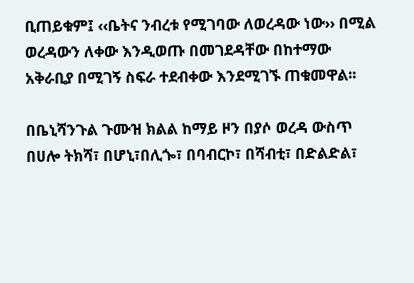ቢጠይቁም፤ ‹‹ቤትና ንብረቱ የሚገባው ለወረዳው ነው›› በሚል ወረዳውን ለቀው እንዲወጡ በመገደዳቸው በከተማው አቅራቢያ በሚገኝ ስፍራ ተደብቀው እንደሚገኙ ጠቁመዋል፡፡

በቤኒሻንጉል ጉሙዝ ክልል ከማይ ዞን በያሶ ወረዳ ውስጥ በሀሎ ትክሻ፣ በሆኒ፣በሊጐ፣ በባብርኮ፣ በሻብቲ፣ በድልድል፣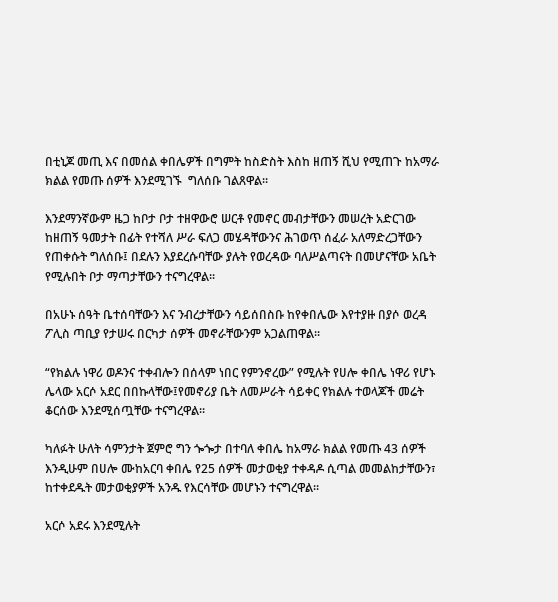በቲኒጆ መጢ እና በመሰል ቀበሌዎች በግምት ከስድስት እስከ ዘጠኝ ሺህ የሚጠጉ ከአማራ ክልል የመጡ ሰዎች እንደሚገኙ  ግለሰቡ ገልጸዋል።

እንደማንኛውም ዜጋ ከቦታ ቦታ ተዘዋውሮ ሠርቶ የመኖር መብታቸውን መሠረት አድርገው ከዘጠኝ ዓመታት በፊት የተሻለ ሥራ ፍለጋ መሄዳቸውንና ሕገወጥ ሰፈራ አለማድረጋቸውን የጠቀሱት ግለሰቡ፤ በደሉን እያደረሱባቸው ያሉት የወረዳው ባለሥልጣናት በመሆናቸው አቤት የሚሉበት ቦታ ማጣታቸውን ተናግረዋል፡፡

በአሁኑ ሰዓት ቤተሰባቸውን እና ንብረታቸውን ሳይሰበስቡ ከየቀበሌው እየተያዙ በያሶ ወረዳ ፖሊስ ጣቢያ የታሠሩ በርካታ ሰዎች መኖራቸውንም አጋልጠዋል፡፡

“የክልሉ ነዋሪ ወዶንና ተቀብሎን በሰላም ነበር የምንኖረው” የሚሉት የሀሎ ቀበሌ ነዋሪ የሆኑ ሌላው አርሶ አደር በበኩላቸው፤የመኖሪያ ቤት ለመሥራት ሳይቀር የክልሉ ተወላጆች መሬት ቆርሰው እንደሚሰጧቸው ተናግረዋል፡፡

ካለፉት ሁለት ሳምንታት ጀምሮ ግን ጐጐታ በተባለ ቀበሌ ከአማራ ክልል የመጡ 43 ሰዎች እንዲሁም በሀሎ ሙከአርባ ቀበሌ የ25 ሰዎች መታወቂያ ተቀዳዶ ሲጣል መመልከታቸውን፣ ከተቀደዱት መታወቂያዎች አንዱ የእርሳቸው መሆኑን ተናግረዋል፡፡

አርሶ አደሩ እንደሚሉት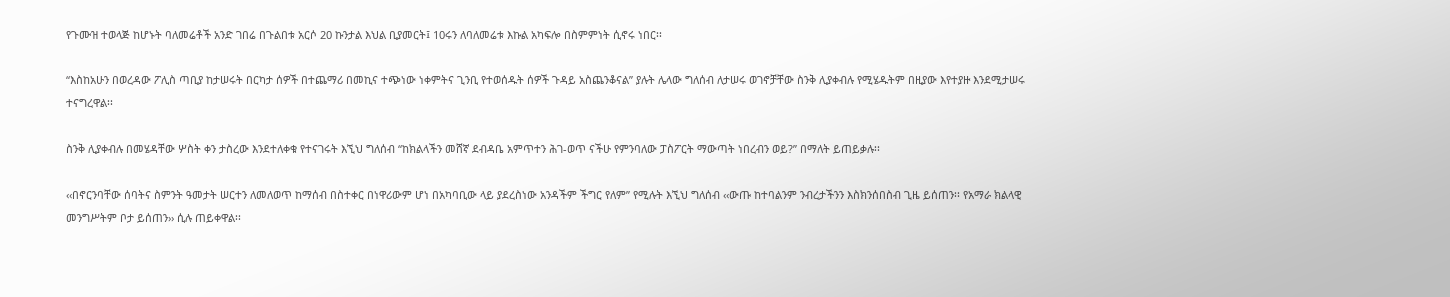የጉሙዝ ተወላጅ ከሆኑት ባለመሬቶች አንድ ገበሬ በጉልበቱ አርሶ 20 ኩንታል እህል ቢያመርት፤ 10ሩን ለባለመሬቱ እኩል አካፍሎ በስምምነት ሲኖሩ ነበር፡፡

“እስከአሁን በወረዳው ፖሊስ ጣቢያ ከታሠሩት በርካታ ሰዎች በተጨማሪ በመኪና ተጭነው ነቀምትና ጊንቢ የተወሰዱት ሰዎች ጉዳይ አስጨንቆናል” ያሉት ሌላው ግለሰብ ለታሠሩ ወገኖቻቸው ስንቅ ሊያቀብሉ የሚሄዱትም በዚያው እየተያዙ እንደሚታሠሩ ተናግረዋል፡፡

ስንቅ ሊያቀብሉ በመሄዳቸው ሦስት ቀን ታስረው እንደተለቀቁ የተናገሩት እኚህ ግለሰብ “ከክልላችን መሸኛ ደብዳቤ አምጥተን ሕገ-ወጥ ናችሁ የምንባለው ፓስፖርት ማውጣት ነበረብን ወይ?” በማለት ይጠይቃሉ፡፡

‹‹በኖርንባቸው ሰባትና ስምንት ዓመታት ሠርተን ለመለወጥ ከማሰብ በስተቀር በነዋሪውም ሆነ በአካባቢው ላይ ያደረስነው አንዳችም ችግር የለም” የሚሉት እኚህ ግለሰብ ‹‹ውጡ ከተባልንም ንብረታችንን እስክንሰበስብ ጊዜ ይሰጠን፡፡ የአማራ ክልላዊ መንግሥትም ቦታ ይሰጠን›› ሲሉ ጠይቀዋል፡፡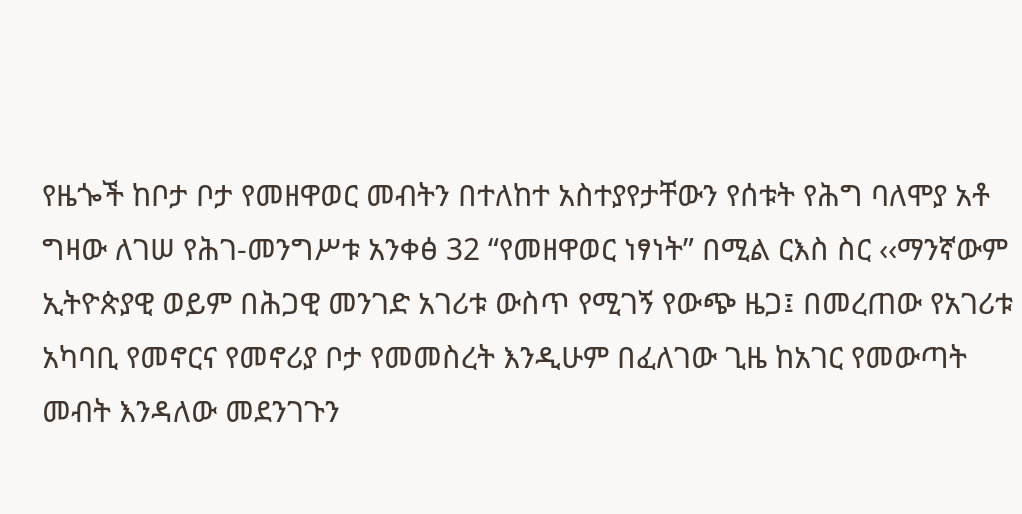የዜጐች ከቦታ ቦታ የመዘዋወር መብትን በተለከተ አስተያየታቸውን የሰቱት የሕግ ባለሞያ አቶ ግዛው ለገሠ የሕገ-መንግሥቱ አንቀፅ 32 “የመዘዋወር ነፃነት” በሚል ርእስ ስር ‹‹ማንኛውም ኢትዮጵያዊ ወይም በሕጋዊ መንገድ አገሪቱ ውስጥ የሚገኝ የውጭ ዜጋ፤ በመረጠው የአገሪቱ አካባቢ የመኖርና የመኖሪያ ቦታ የመመስረት እንዲሁም በፈለገው ጊዜ ከአገር የመውጣት መብት እንዳለው መደንገጉን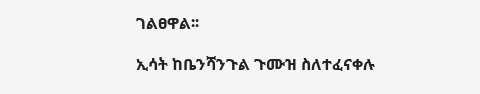ገልፀዋል፡፡

ኢሳት ከቤንሻንጉል ጉሙዝ ስለተፈናቀሉ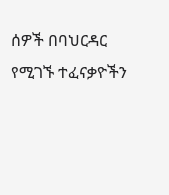ሰዎች በባህርዳር የሚገኙ ተፈናቃዮችን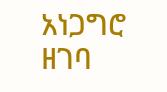አነጋግሮ ዘገባ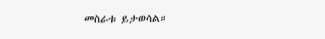መስራቱ ይታወሳል።